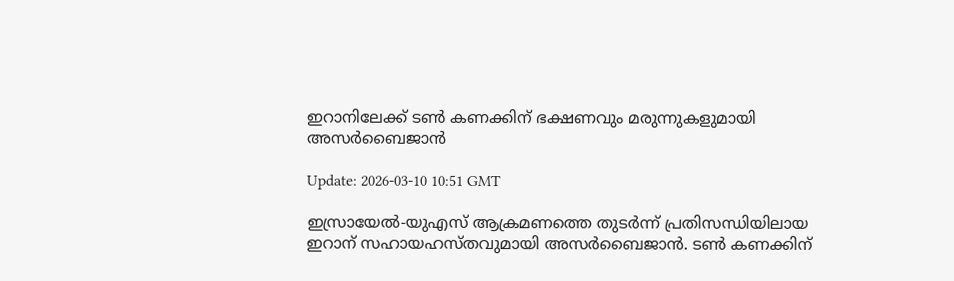ഇറാനിലേക്ക് ടണ്‍ കണക്കിന് ഭക്ഷണവും മരുന്നുകളുമായി അസര്‍ബൈജാന്‍

Update: 2026-03-10 10:51 GMT

ഇസ്രായേല്‍-യുഎസ് ആക്രമണത്തെ തുടര്‍ന്ന് പ്രതിസന്ധിയിലായ ഇറാന് സഹായഹസ്തവുമായി അസര്‍ബൈജാന്‍. ടണ്‍ കണക്കിന്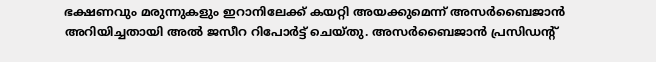ഭക്ഷണവും മരുന്നുകളും ഇറാനിലേക്ക് കയറ്റി അയക്കുമെന്ന് അസര്‍ബൈജാന്‍ അറിയിച്ചതായി അല്‍ ജസീറ റിപോര്‍ട്ട് ചെയ്തു. അസര്‍ബൈജാന്‍ പ്രസിഡന്റ്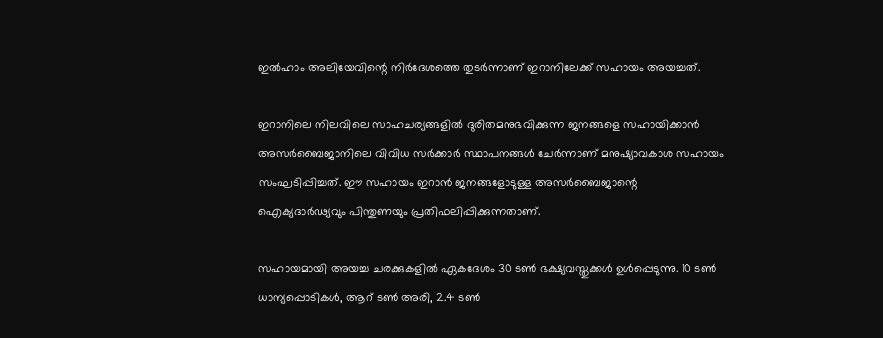ഇല്‍ഹാം അലിയേവിന്റെ നിര്‍ദേശത്തെ തുടര്‍ന്നാണ് ഇറാനിലേക്ക് സഹായം അയച്ചത്.

ഇറാനിലെ നിലവിലെ സാഹചര്യങ്ങളില്‍ ദുരിതമനുഭവിക്കുന്ന ജനങ്ങളെ സഹായിക്കാന്‍ അസര്‍ബൈജാനിലെ വിവിധ സര്‍ക്കാര്‍ സ്ഥാപനങ്ങള്‍ ചേര്‍ന്നാണ് മനുഷ്യാവകാശ സഹായം സംഘടിപ്പിച്ചത്. ഈ സഹായം ഇറാന്‍ ജനങ്ങളോടുള്ള അസര്‍ബൈജാന്റെ ഐക്യദാര്‍ഢ്യവും പിന്തുണയും പ്രതിഫലിപ്പിക്കുന്നതാണ്.

സഹായമായി അയച്ച ചരക്കുകളില്‍ ഏകദേശം 30 ടണ്‍ ഭക്ഷ്യവസ്തുക്കള്‍ ഉള്‍പ്പെടുന്നു. 10 ടണ്‍ ധാന്യപ്പൊടികള്‍, ആറ് ടണ്‍ അരി, 2.4 ടണ്‍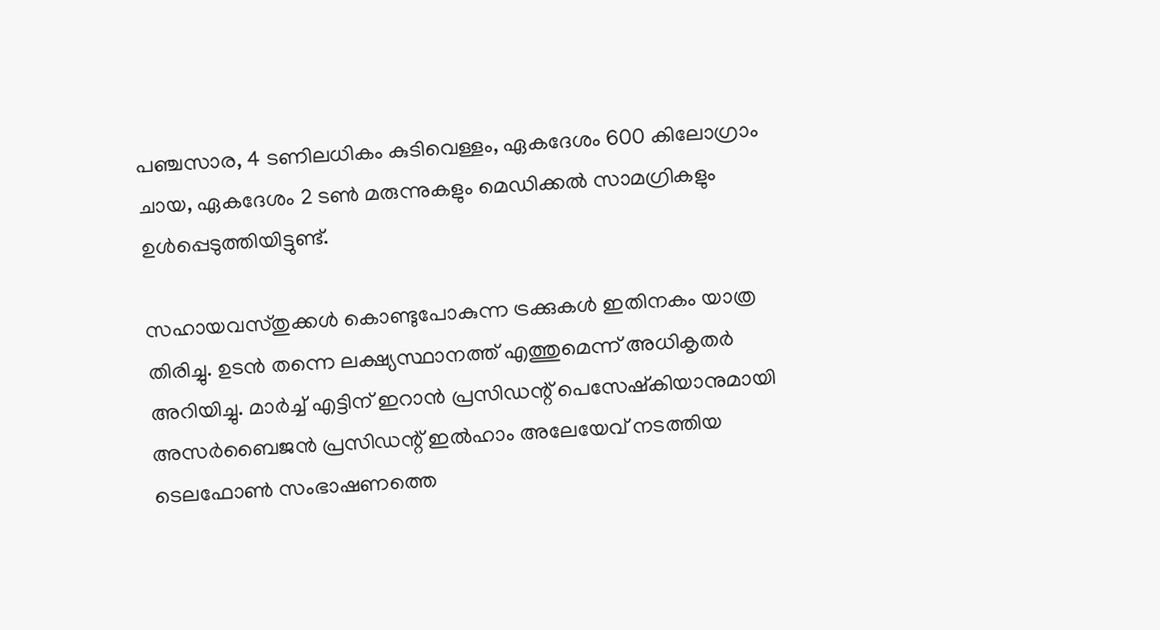പഞ്ചസാര, 4 ടണിലധികം കുടിവെള്ളം, ഏകദേശം 600 കിലോഗ്രാം ചായ, ഏകദേശം 2 ടണ്‍ മരുന്നുകളും മെഡിക്കല്‍ സാമഗ്രികളും ഉള്‍പ്പെടുത്തിയിട്ടുണ്ട്.

സഹായവസ്തുക്കള്‍ കൊണ്ടുപോകുന്ന ട്രക്കുകള്‍ ഇതിനകം യാത്ര തിരിച്ചു. ഉടന്‍ തന്നെ ലക്ഷ്യസ്ഥാനത്ത് എത്തുമെന്ന് അധികൃതര്‍ അറിയിച്ചു. മാര്‍ച്ച് എട്ടിന് ഇറാന്‍ പ്രസിഡന്റ് പെസേഷ്‌കിയാനുമായി അസര്‍ബൈജന്‍ പ്രസിഡന്റ് ഇല്‍ഹാം അലേയേവ് നടത്തിയ ടെലഫോണ്‍ സംഭാഷണത്തെ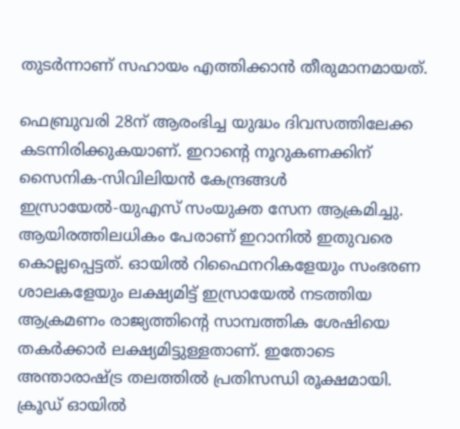തുടര്‍ന്നാണ് സഹായം എത്തിക്കാന്‍ തീരുമാനമായത്.

ഫെബ്രുവരി 28ന് ആരംഭിച്ച യുദ്ധം ദിവസത്തിലേക്ക കടന്നിരിക്കുകയാണ്. ഇറാന്റെ നൂറുകണക്കിന് സൈനിക-സിവിലിയന്‍ കേന്ദ്രങ്ങള്‍ ഇസ്രായേല്‍-യുഎസ് സംയുക്ത സേന ആക്രമിച്ചു. ആയിരത്തിലധികം പേരാണ് ഇറാനില്‍ ഇതുവരെ കൊല്ലപ്പെട്ടത്. ഓയില്‍ റിഫൈനറികളേയും സംഭരണ ശാലകളേയും ലക്ഷ്യമിട്ട് ഇസ്രായേല്‍ നടത്തിയ ആക്രമണം രാജ്യത്തിന്റെ സാമ്പത്തിക ശേഷിയെ തകര്‍ക്കാര്‍ ലക്ഷ്യമിട്ടുള്ളതാണ്. ഇതോടെ അന്താരാഷ്ട്ര തലത്തില്‍ പ്രതിസന്ധി രൂക്ഷമായി. ക്രൂഡ് ഓയില്‍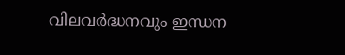വിലവര്‍ദ്ധനവും ഇന്ധന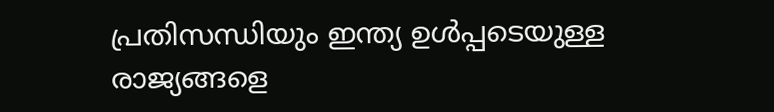പ്രതിസന്ധിയും ഇന്ത്യ ഉള്‍പ്പടെയുള്ള രാജ്യങ്ങളെ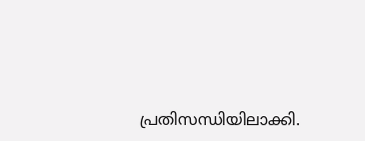പ്രതിസന്ധിയിലാക്കി.